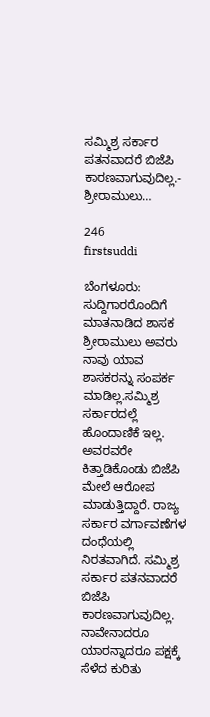ಸಮ್ಮಿಶ್ರ ಸರ್ಕಾರ ಪತನವಾದರೆ ಬಿಜೆಪಿ ಕಾರಣವಾಗುವುದಿಲ್ಲ.- ಶ್ರೀರಾಮುಲು…

246
firstsuddi

ಬೆಂಗಳೂರು: ಸುದ್ದಿಗಾರರೊಂದಿಗೆ ಮಾತನಾಡಿದ ಶಾಸಕ ಶ್ರೀರಾಮುಲು ಅವರು ನಾವು ಯಾವ ಶಾಸಕರನ್ನು ಸಂಪರ್ಕ ಮಾಡಿಲ್ಲ.ಸಮ್ಮಿಶ್ರ ಸರ್ಕಾರದಲ್ಲೆ ಹೊಂದಾಣಿಕೆ ಇಲ್ಲ. ಅವರವರೇ ಕಿತ್ತಾಡಿಕೊಂಡು ಬಿಜೆಪಿ ಮೇಲೆ ಆರೋಪ ಮಾಡುತ್ತಿದ್ದಾರೆ. ರಾಜ್ಯ ಸರ್ಕಾರ ವರ್ಗಾವಣೆಗಳ ದಂಧೆಯಲ್ಲಿ ನಿರತವಾಗಿದೆ. ಸಮ್ಮಿಶ್ರ ಸರ್ಕಾರ ಪತನವಾದರೆ ಬಿಜೆಪಿ ಕಾರಣವಾಗುವುದಿಲ್ಲ. ನಾವೇನಾದರೂ ಯಾರನ್ನಾದರೂ ಪಕ್ಷಕ್ಕೆ ಸೆಳೆದ ಕುರಿತು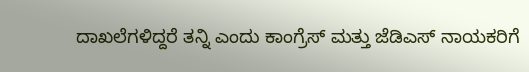ದಾಖಲೆಗಳಿದ್ದರೆ ತನ್ನಿ ಎಂದು ಕಾಂಗ್ರೆಸ್‌ ಮತ್ತು ಜೆಡಿಎಸ್‌ ನಾಯಕರಿಗೆ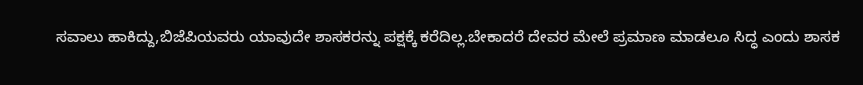ಸವಾಲು ಹಾಕಿದ್ದು,ಬಿಜೆಪಿಯವರು ಯಾವುದೇ ಶಾಸಕರನ್ನು ಪಕ್ಷಕ್ಕೆ ಕರೆದಿಲ್ಲ.ಬೇಕಾದರೆ ದೇವರ ಮೇಲೆ ಪ್ರಮಾಣ ಮಾಡಲೂ ಸಿದ್ಧ ಎಂದು ಶಾಸಕ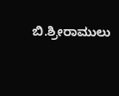ಬಿ.ಶ್ರೀರಾಮುಲು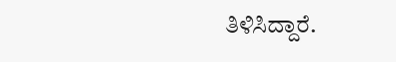ತಿಳಿಸಿದ್ದಾರೆ.